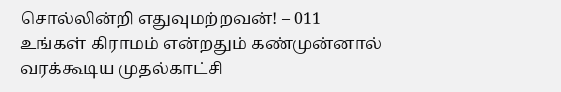சொல்லின்றி எதுவுமற்றவன்! – 011
உங்கள் கிராமம் என்றதும் கண்முன்னால் வரக்கூடிய முதல்காட்சி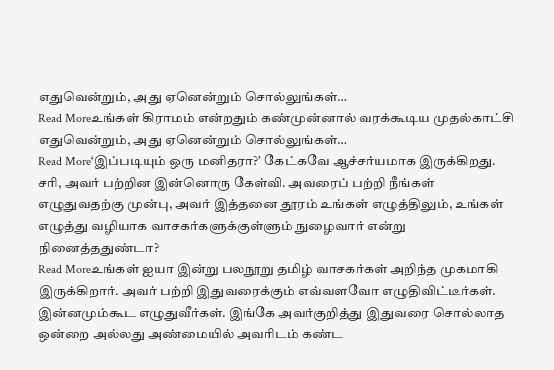எதுவென்றும், அது ஏனென்றும் சொல்லுங்கள்…
Read Moreஉங்கள் கிராமம் என்றதும் கண்முன்னால் வரக்கூடிய முதல்காட்சி எதுவென்றும், அது ஏனென்றும் சொல்லுங்கள்…
Read More‘இப்படியும் ஒரு மனிதரா?’ கேட்கவே ஆச்சர்யமாக இருக்கிறது. சரி, அவர் பற்றின இன்னொரு கேள்வி. அவரைப் பற்றி நீங்கள் எழுதுவதற்கு முன்பு, அவர் இத்தனை தூரம் உங்கள் எழுத்திலும், உங்கள் எழுத்து வழியாக வாசகர்களுக்குள்ளும் நுழைவார் என்று நினைத்ததுண்டா?
Read Moreஉங்கள் ஐயா இன்று பலநூறு தமிழ் வாசகர்கள் அறிந்த முகமாகி இருக்கிறார். அவர் பற்றி இதுவரைக்கும் எவ்வளவோ எழுதிவிட்டீர்கள். இன்னமும்கூட எழுதுவீர்கள். இங்கே அவர்குறித்து இதுவரை சொல்லாத ஒன்றை அல்லது அண்மையில் அவரிடம் கண்ட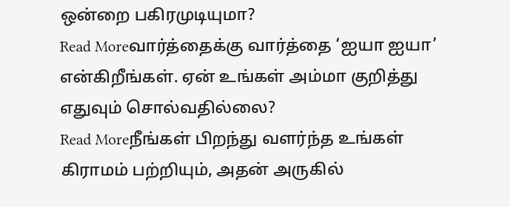ஒன்றை பகிரமுடியுமா?
Read Moreவார்த்தைக்கு வார்த்தை ‘ஐயா ஐயா’ என்கிறீங்கள். ஏன் உங்கள் அம்மா குறித்து எதுவும் சொல்வதில்லை?
Read Moreநீங்கள் பிறந்து வளர்ந்த உங்கள் கிராமம் பற்றியும், அதன் அருகில்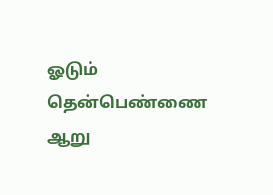ஓடும் தென்பெண்ணை ஆறு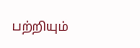பற்றியும்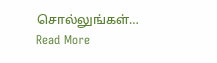சொல்லுங்கள்…
Read More